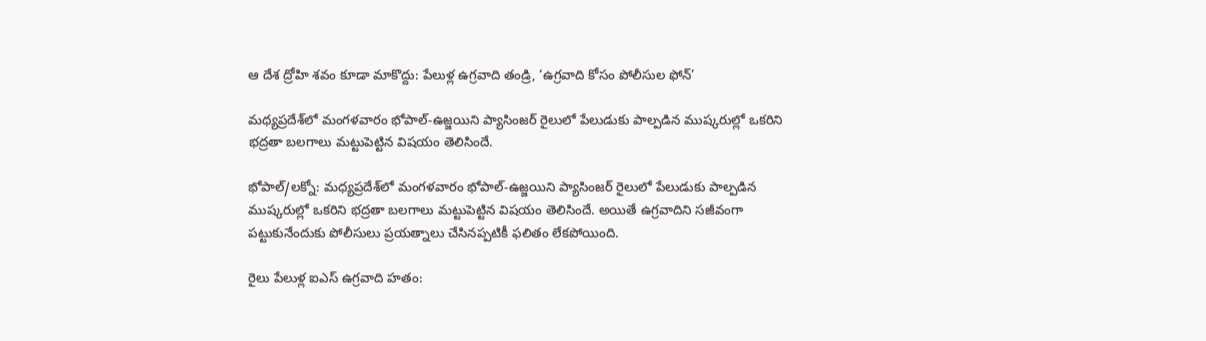ఆ దేశ ద్రోహి శవం కూడా మాకొద్దు: పేలుళ్ల ఉగ్రవాది తండ్రి, ‘ఉగ్రవాది కోసం పోలీసుల ఫోన్’

మధ్యప్రదేశ్‌లో మంగళవారం భోపాల్-ఉజ్జయిని ప్యాసింజర్‌ రైలులో పేలుడుకు పాల్పడిన ముష్కరుల్లో ఒకరిని భద్రతా బలగాలు మట్టుపెట్టిన విషయం తెలిసిందే.

భోపాల్/లక్నో: మధ్యప్రదేశ్‌లో మంగళవారం భోపాల్-ఉజ్జయిని ప్యాసింజర్‌ రైలులో పేలుడుకు పాల్పడిన ముష్కరుల్లో ఒకరిని భద్రతా బలగాలు మట్టుపెట్టిన విషయం తెలిసిందే. అయితే ఉగ్రవాదిని సజీవంగా పట్టుకునేందుకు పోలీసులు ప్రయత్నాలు చేసినప్పటికీ ఫలితం లేకపోయింది.

రైలు పేలుళ్ల ఐఎస్ ఉగ్రవాది హతం: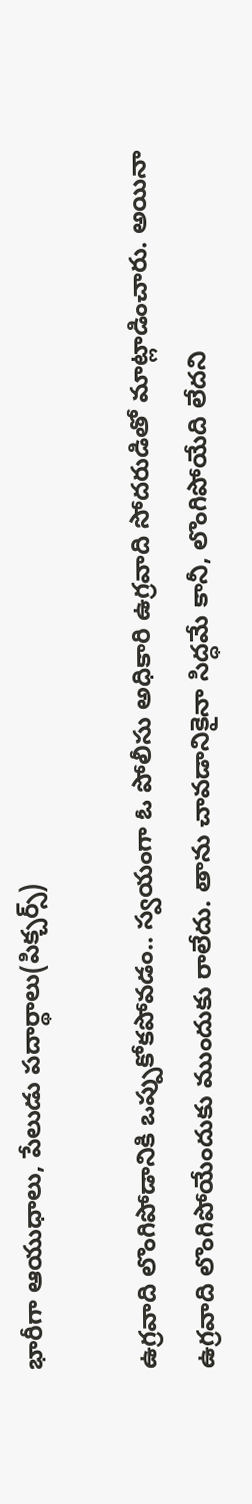భారీగా ఆయుధాలు, పేలుడు పదార్థాలు(పిక్చర్స్)

ఉగ్రవాది లొంగిపోడానికి ఒప్పుకోకపోవడం.. స్వయంగా ఓ పోలీసు అధికారి ఉగ్రవాది సోదరుడితో మాట్లాడించారు. అయినా ఉగ్రవాది లొంగిపోయేందుకు ముందుకు రాలేదు. తాను చావడానికైనా సిద్ధమే కానీ, లొంగిపోయేది లేదని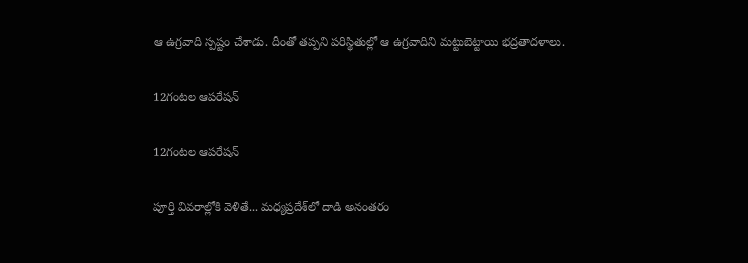ఆ ఉగ్రవాది స్పష్టం చేశాడు. దీంతో తప్పని పరిస్థితుల్లో ఆ ఉగ్రవాదిని మట్టుబెట్టాయి భద్రతాదళాలు.

12గంటల ఆపరేషన్

12గంటల ఆపరేషన్

పూర్తి వివరాల్లోకి వెళితే... మధ్యప్రదేశ్‌లో దాడి అనంతరం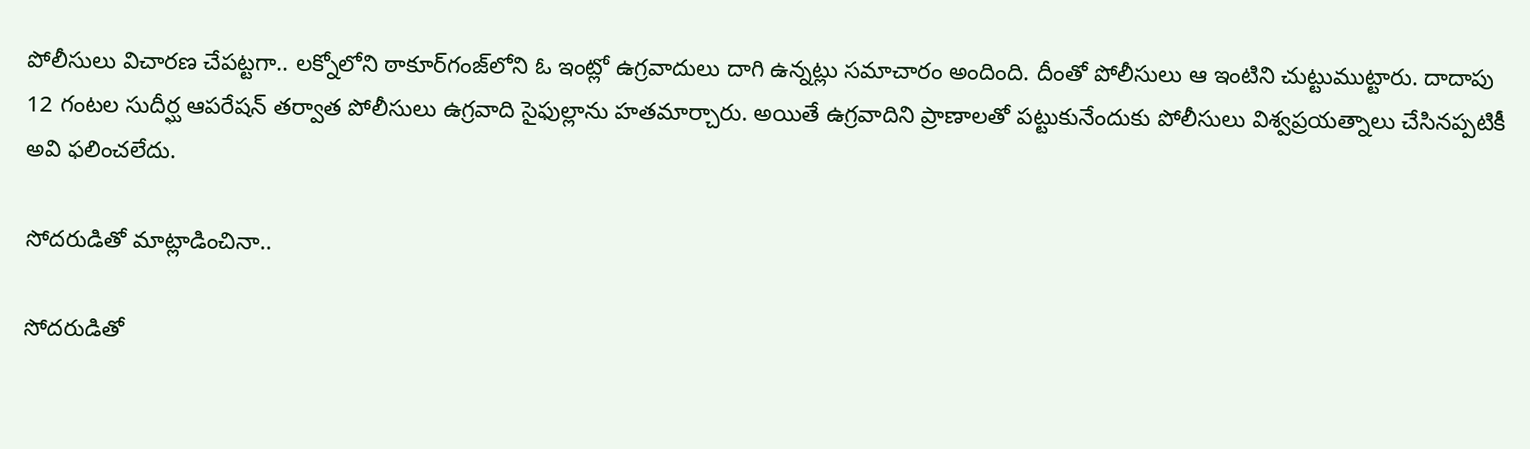పోలీసులు విచారణ చేపట్టగా.. లక్నోలోని ఠాకూర్‌గంజ్‌లోని ఓ ఇంట్లో ఉగ్రవాదులు దాగి ఉన్నట్లు సమాచారం అందింది. దీంతో పోలీసులు ఆ ఇంటిని చుట్టుముట్టారు. దాదాపు 12 గంటల సుదీర్ఘ ఆపరేషన్‌ తర్వాత పోలీసులు ఉగ్రవాది సైఫుల్లాను హతమార్చారు. అయితే ఉగ్రవాదిని ప్రాణాలతో పట్టుకునేందుకు పోలీసులు విశ్వప్రయత్నాలు చేసినప్పటికీ అవి ఫలించలేదు.

సోదరుడితో మాట్లాడించినా..

సోదరుడితో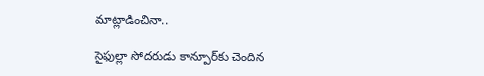మాట్లాడించినా..

సైఫుల్లా సోదరుడు కాన్పూర్‌కు చెందిన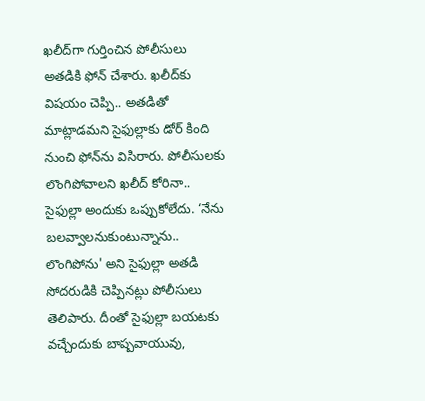ఖలీద్‌గా గుర్తించిన పోలీసులు అతడికి ఫోన్‌ చేశారు. ఖలీద్‌కు విషయం చెప్పి.. అతడితో మాట్లాడమని సైఫుల్లాకు డోర్‌ కింది నుంచి ఫోన్‌ను విసిరారు. పోలీసులకు లొంగిపోవాలని ఖలీద్‌ కోరినా.. సైఫుల్లా అందుకు ఒప్పుకోలేదు. ‘నేను బలవ్వాలనుకుంటున్నాను.. లొంగిపోను' అని సైఫుల్లా అతడి సోదరుడికి చెప్పినట్లు పోలీసులు తెలిపారు. దీంతో సైఫుల్లా బయటకు వచ్చేందుకు బాష్పవాయువు,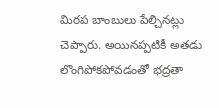మిరప బాంబులు పేల్చినట్లు చెప్పారు. అయినప్పటికీ అతడు లొంగిపోకపోవడంతో భద్రతా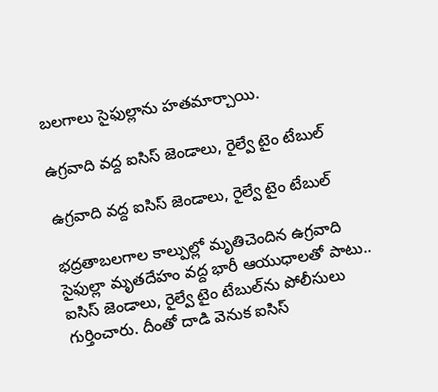బలగాలు సైఫుల్లాను హతమార్చాయి.

ఉగ్రవాది వద్ద ఐసిస్‌ జెండాలు, రైల్వే టైం టేబుల్‌

ఉగ్రవాది వద్ద ఐసిస్‌ జెండాలు, రైల్వే టైం టేబుల్‌

భద్రతాబలగాల కాల్పుల్లో మృతిచెందిన ఉగ్రవాది సైఫుల్లా మృతదేహం వద్ద భారీ ఆయుధాలతో పాటు.. ఐసిస్‌ జెండాలు, రైల్వే టైం టేబుల్‌ను పోలీసులు గుర్తించారు. దీంతో దాడి వెనుక ఐసిస్‌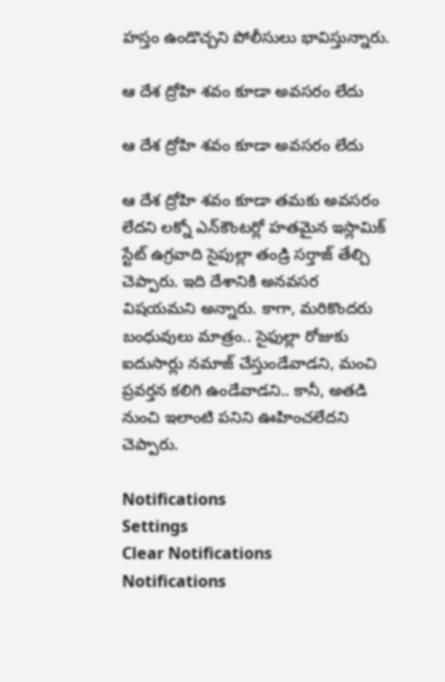హస్తం ఉండొచ్చని పోలీసులు భావిస్తున్నారు.

ఆ దేశ ద్రోహి శవం కూడా అవసరం లేదు

ఆ దేశ ద్రోహి శవం కూడా అవసరం లేదు

ఆ దేశ ద్రోహి శవం కూడా తమకు అవసరం లేదని లక్నో ఎన్‌కౌంటర్లో హతమైన ఇస్లామిక్ స్టేట్ ఉగ్రవాది సైపుల్లా తండ్రి సర్తాజ్ తేల్చి చెప్పారు. ఇది దేశానికి అనవసర విషయమని అన్నారు. కాగా, మరికొందరు బంధువులు మాత్రం.. సైఫుల్లా రోజుకు ఐదుసార్లు నమాజ్ చేస్తుండేవాడని, మంచి ప్రవర్తన కలిగి ఉండేవాడని.. కానీ, అతడి నుంచి ఇలాంటి పనిని ఊహించలేదని చెప్పారు.

Notifications
Settings
Clear Notifications
Notifications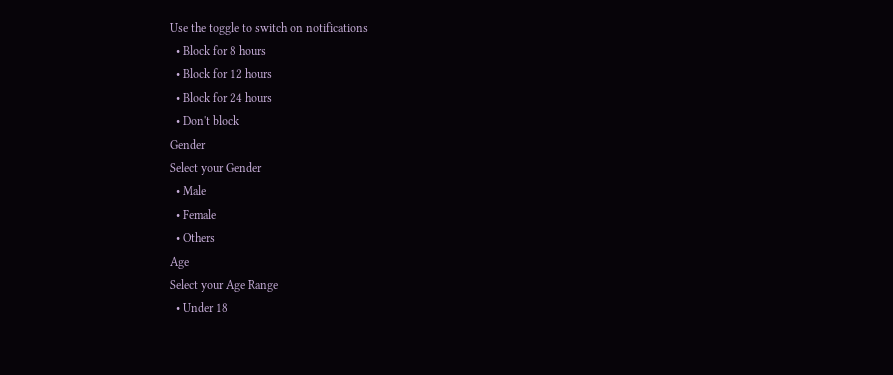Use the toggle to switch on notifications
  • Block for 8 hours
  • Block for 12 hours
  • Block for 24 hours
  • Don't block
Gender
Select your Gender
  • Male
  • Female
  • Others
Age
Select your Age Range
  • Under 18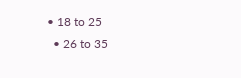• 18 to 25
  • 26 to 35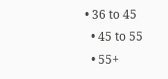• 36 to 45
  • 45 to 55
  • 55+